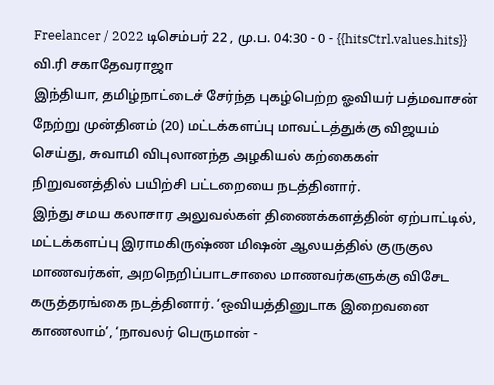Freelancer / 2022 டிசெம்பர் 22 , மு.ப. 04:30 - 0 - {{hitsCtrl.values.hits}}
வி.ரி சகாதேவராஜா
இந்தியா, தமிழ்நாட்டைச் சேர்ந்த புகழ்பெற்ற ஓவியர் பத்மவாசன் நேற்று முன்தினம் (20) மட்டக்களப்பு மாவட்டத்துக்கு விஜயம் செய்து, சுவாமி விபுலானந்த அழகியல் கற்கைகள் நிறுவனத்தில் பயிற்சி பட்டறையை நடத்தினார்.
இந்து சமய கலாசார அலுவல்கள் திணைக்களத்தின் ஏற்பாட்டில், மட்டக்களப்பு இராமகிருஷ்ண மிஷன் ஆலயத்தில் குருகுல மாணவர்கள், அறநெறிப்பாடசாலை மாணவர்களுக்கு விசேட கருத்தரங்கை நடத்தினார். ‘ஒவியத்தினுடாக இறைவனை காணலாம்’, ‘நாவலர் பெருமான் -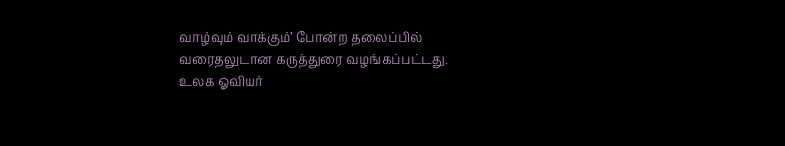வாழ்வும் வாக்கும்’ போன்ற தலைப்பில் வரைதலுடான கருத்துரை வழங்கப்பட்டது.
உலக ஓவியர்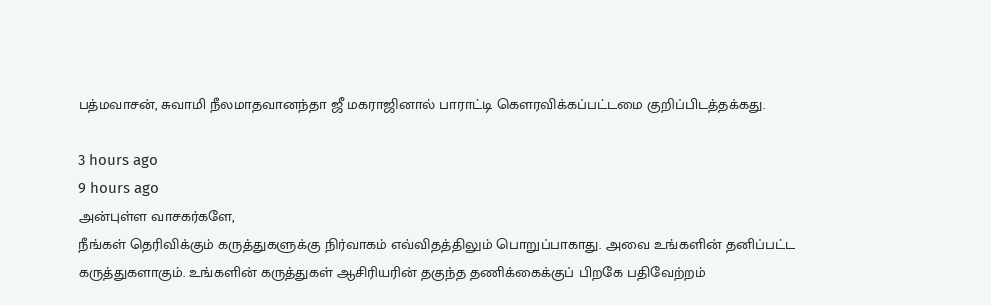பத்மவாசன், சுவாமி நீலமாதவானந்தா ஜீ மகராஜினால் பாராட்டி கௌரவிக்கப்பட்டமை குறிப்பிடத்தக்கது.

3 hours ago
9 hours ago
அன்புள்ள வாசகர்களே,
நீங்கள் தெரிவிக்கும் கருத்துகளுக்கு நிர்வாகம் எவ்விதத்திலும் பொறுப்பாகாது. அவை உங்களின் தனிப்பட்ட கருத்துகளாகும். உங்களின் கருத்துகள் ஆசிரியரின் தகுந்த தணிக்கைக்குப் பிறகே பதிவேற்றம்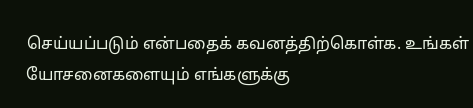செய்யப்படும் என்பதைக் கவனத்திற்கொள்க. உங்கள் யோசனைகளையும் எங்களுக்கு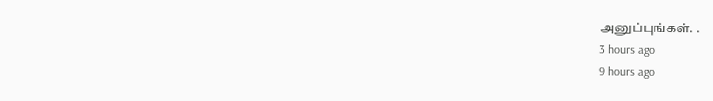அனுப்புங்கள். .
3 hours ago
9 hours ago